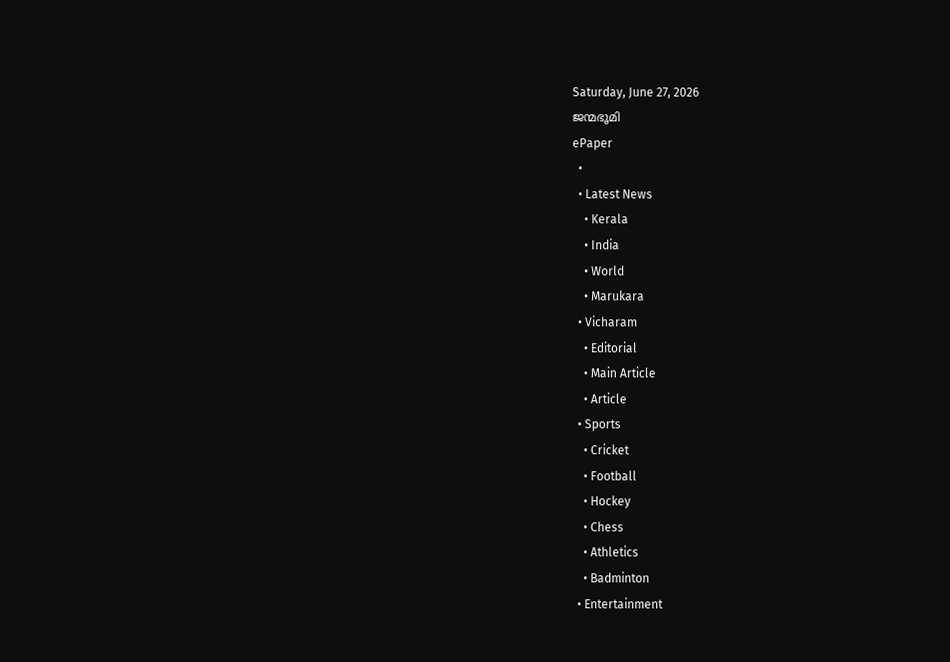Saturday, June 27, 2026
ജന്മഭൂമി
ePaper
  •
  • Latest News
    • Kerala
    • India
    • World
    • Marukara
  • Vicharam
    • Editorial
    • Main Article
    • Article
  • Sports
    • Cricket
    • Football
    • Hockey
    • Chess
    • Athletics
    • Badminton
  • Entertainment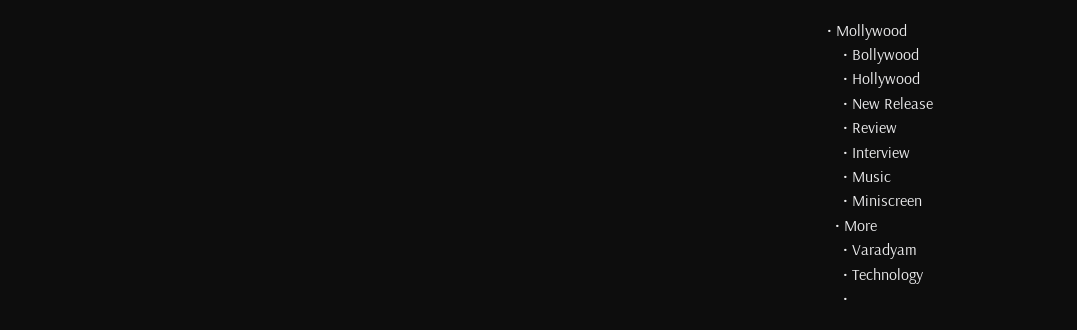• Mollywood
    • Bollywood
    • Hollywood
    • New Release
    • Review
    • Interview
    • Music
    • Miniscreen
  • More
    • Varadyam
    • Technology
    •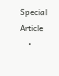Special Article
    •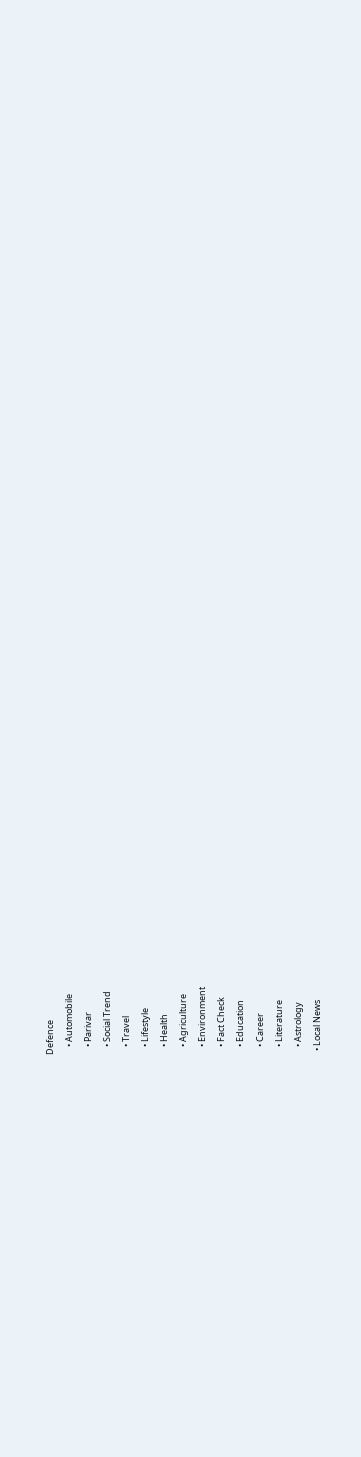Defence
    • Automobile
    • Parivar
    • Social Trend
    • Travel
    • Lifestyle
    • Health
    • Agriculture
    • Environment
    • Fact Check
    • Education
    • Career
    • Literature
    • Astrology
  • Local News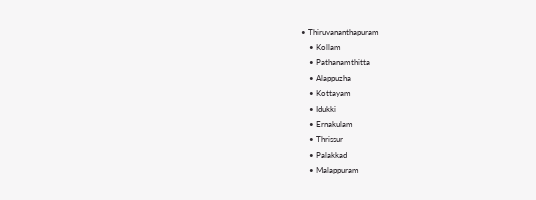• Thiruvananthapuram
    • Kollam
    • Pathanamthitta
    • Alappuzha
    • Kottayam
    • Idukki
    • Ernakulam
    • Thrissur
    • Palakkad
    • Malappuram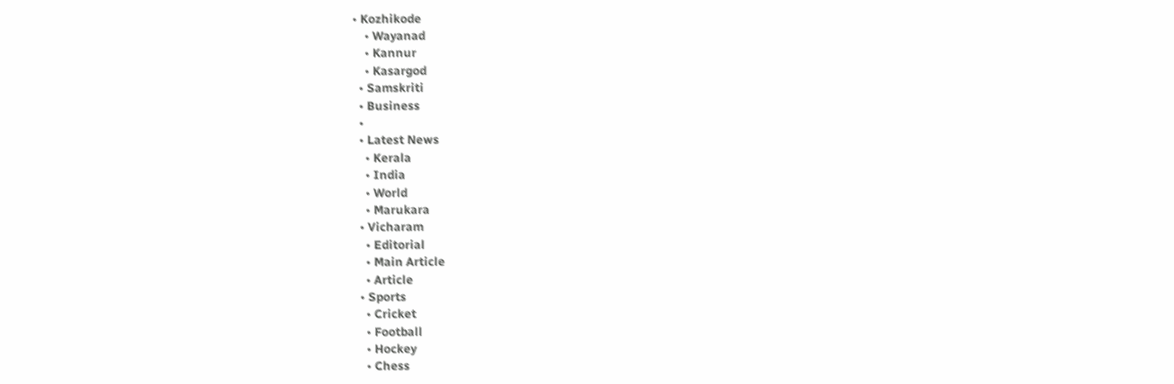• Kozhikode
    • Wayanad
    • Kannur
    • Kasargod
  • Samskriti
  • Business
  •
  • Latest News
    • Kerala
    • India
    • World
    • Marukara
  • Vicharam
    • Editorial
    • Main Article
    • Article
  • Sports
    • Cricket
    • Football
    • Hockey
    • Chess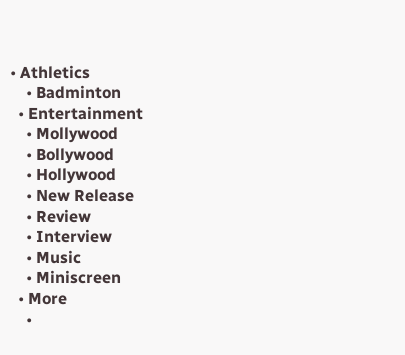• Athletics
    • Badminton
  • Entertainment
    • Mollywood
    • Bollywood
    • Hollywood
    • New Release
    • Review
    • Interview
    • Music
    • Miniscreen
  • More
    •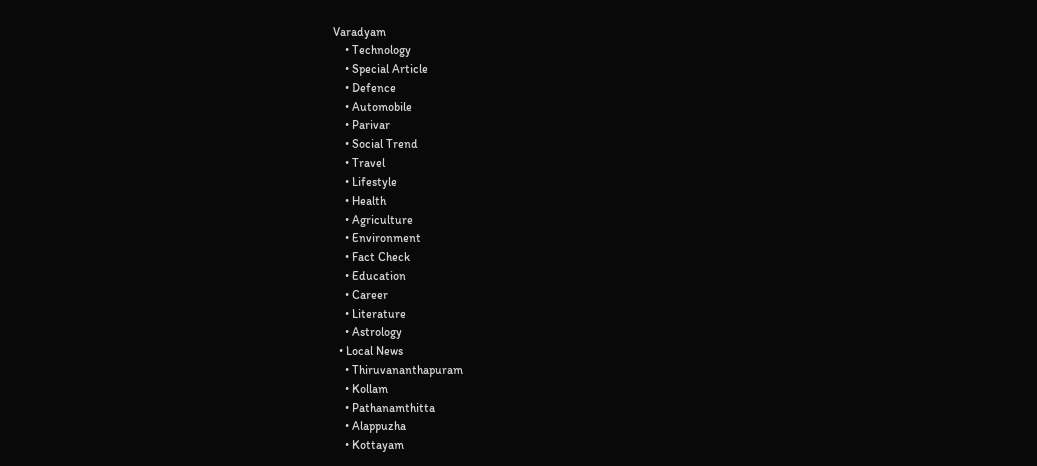Varadyam
    • Technology
    • Special Article
    • Defence
    • Automobile
    • Parivar
    • Social Trend
    • Travel
    • Lifestyle
    • Health
    • Agriculture
    • Environment
    • Fact Check
    • Education
    • Career
    • Literature
    • Astrology
  • Local News
    • Thiruvananthapuram
    • Kollam
    • Pathanamthitta
    • Alappuzha
    • Kottayam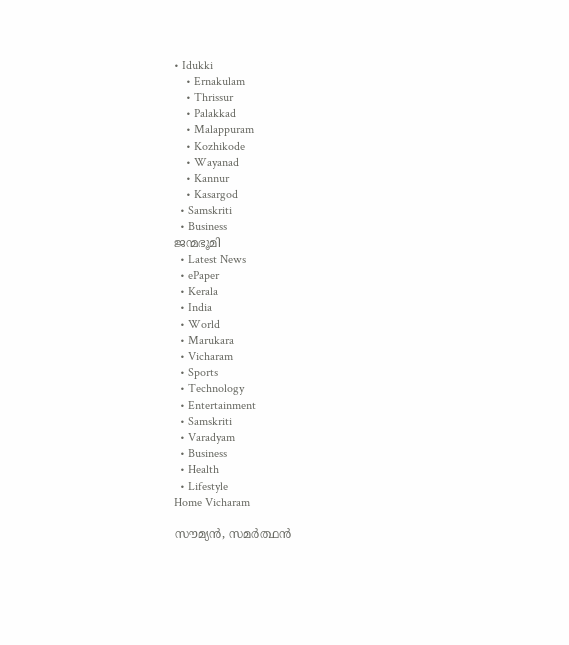• Idukki
    • Ernakulam
    • Thrissur
    • Palakkad
    • Malappuram
    • Kozhikode
    • Wayanad
    • Kannur
    • Kasargod
  • Samskriti
  • Business
ജന്മഭൂമി
  • Latest News
  • ePaper
  • Kerala
  • India
  • World
  • Marukara
  • Vicharam
  • Sports
  • Technology
  • Entertainment
  • Samskriti
  • Varadyam
  • Business
  • Health
  • Lifestyle
Home Vicharam

സൗമ്യന്‍, സമര്‍ത്ഥന്‍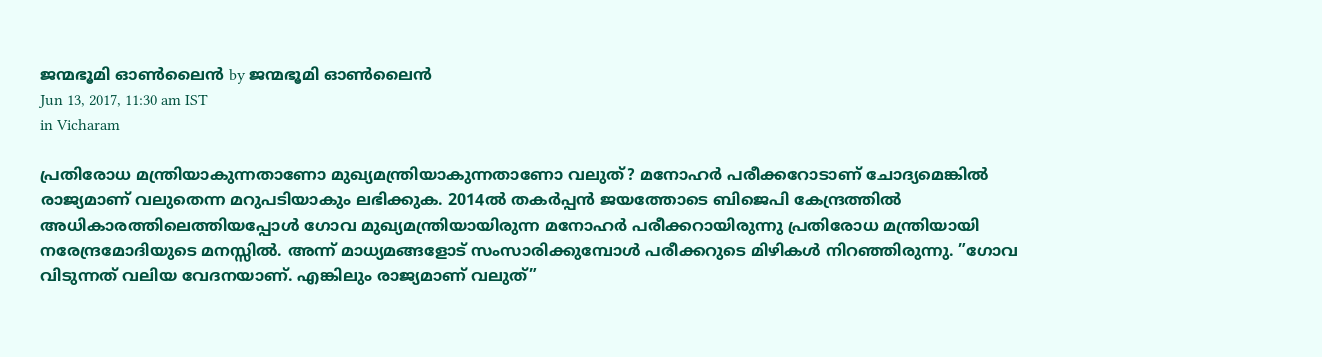ജന്മഭൂമി ഓണ്‍ലൈന്‍ by ജന്മഭൂമി ഓണ്‍ലൈന്‍
Jun 13, 2017, 11:30 am IST
in Vicharam

പ്രതിരോധ മന്ത്രിയാകുന്നതാണോ മുഖ്യമന്ത്രിയാകുന്നതാണോ വലുത്? മനോഹര്‍ പരീക്കറോടാണ് ചോദ്യമെങ്കില്‍ രാജ്യമാണ് വലുതെന്ന മറുപടിയാകും ലഭിക്കുക. 2014ല്‍ തകര്‍പ്പന്‍ ജയത്തോടെ ബിജെപി കേന്ദ്രത്തില്‍ അധികാരത്തിലെത്തിയപ്പോള്‍ ഗോവ മുഖ്യമന്ത്രിയായിരുന്ന മനോഹര്‍ പരീക്കറായിരുന്നു പ്രതിരോധ മന്ത്രിയായി നരേന്ദ്രമോദിയുടെ മനസ്സില്‍. അന്ന് മാധ്യമങ്ങളോട് സംസാരിക്കുമ്പോള്‍ പരീക്കറുടെ മിഴികള്‍ നിറഞ്ഞിരുന്നു. ”ഗോവ വിടുന്നത് വലിയ വേദനയാണ്. എങ്കിലും രാജ്യമാണ് വലുത്”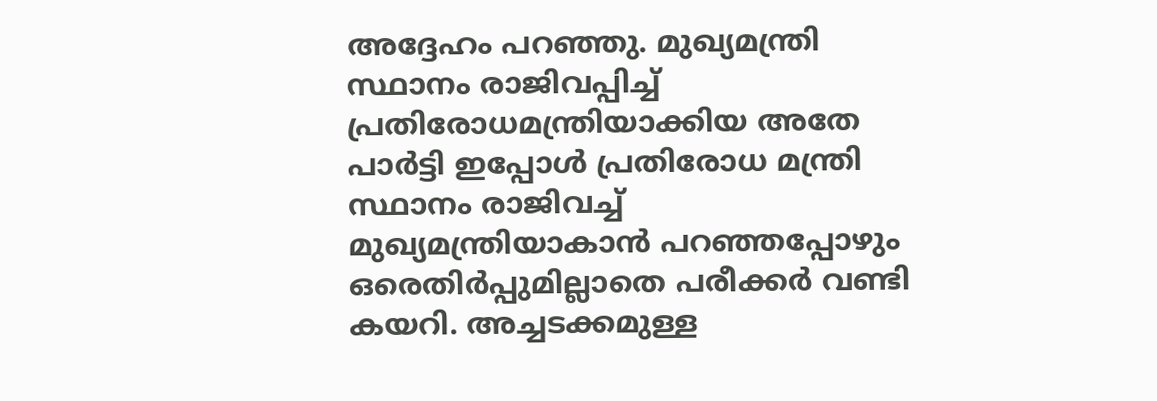അദ്ദേഹം പറഞ്ഞു. മുഖ്യമന്ത്രി സ്ഥാനം രാജിവപ്പിച്ച് പ്രതിരോധമന്ത്രിയാക്കിയ അതേ പാര്‍ട്ടി ഇപ്പോള്‍ പ്രതിരോധ മന്ത്രി സ്ഥാനം രാജിവച്ച് മുഖ്യമന്ത്രിയാകാന്‍ പറഞ്ഞപ്പോഴും ഒരെതിര്‍പ്പുമില്ലാതെ പരീക്കര്‍ വണ്ടി കയറി. അച്ചടക്കമുള്ള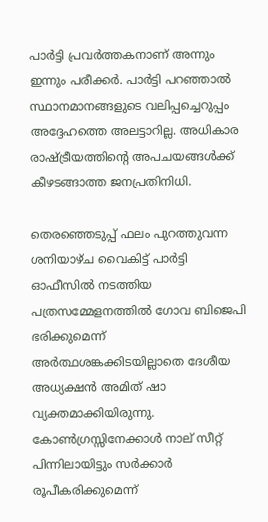പാര്‍ട്ടി പ്രവര്‍ത്തകനാണ് അന്നും ഇന്നും പരീക്കര്‍. പാര്‍ട്ടി പറഞ്ഞാല്‍ സ്ഥാനമാനങ്ങളുടെ വലിപ്പച്ചെറുപ്പം അദ്ദേഹത്തെ അലട്ടാറില്ല. അധികാര രാഷ്‌ട്രീയത്തിന്റെ അപചയങ്ങള്‍ക്ക് കീഴടങ്ങാത്ത ജനപ്രതിനിധി.

തെരഞ്ഞെടുപ്പ് ഫലം പുറത്തുവന്ന ശനിയാഴ്ച വൈകിട്ട് പാര്‍ട്ടി ഓഫീസില്‍ നടത്തിയ പത്രസമ്മേളനത്തില്‍ ഗോവ ബിജെപി ഭരിക്കുമെന്ന് അര്‍ത്ഥശങ്കക്കിടയില്ലാതെ ദേശീയ അധ്യക്ഷന്‍ അമിത് ഷാ വ്യക്തമാക്കിയിരുന്നു. കോണ്‍ഗ്രസ്സിനേക്കാള്‍ നാല് സീറ്റ് പിന്നിലായിട്ടും സര്‍ക്കാര്‍ രൂപീകരിക്കുമെന്ന്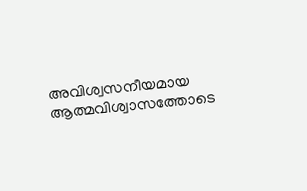അവിശ്വസനീയമായ ആത്മവിശ്വാസത്തോടെ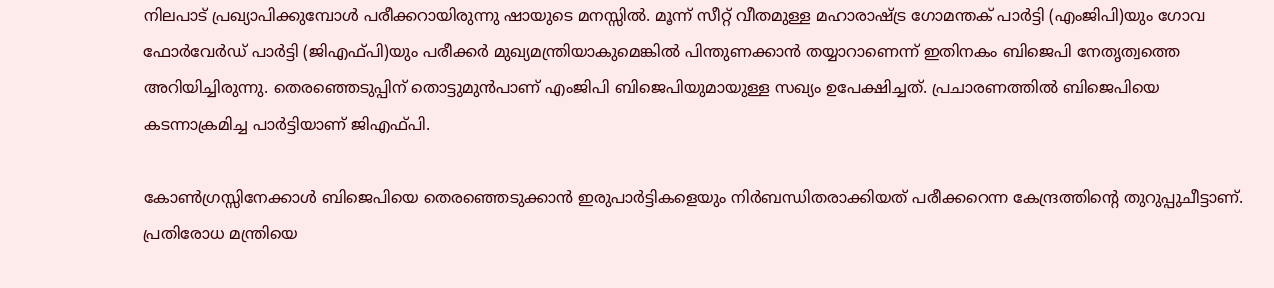നിലപാട് പ്രഖ്യാപിക്കുമ്പോള്‍ പരീക്കറായിരുന്നു ഷായുടെ മനസ്സില്‍. മൂന്ന് സീറ്റ് വീതമുള്ള മഹാരാഷ്‌ട്ര ഗോമന്തക് പാര്‍ട്ടി (എംജിപി)യും ഗോവ ഫോര്‍വേര്‍ഡ് പാര്‍ട്ടി (ജിഎഫ്പി)യും പരീക്കര്‍ മുഖ്യമന്ത്രിയാകുമെങ്കില്‍ പിന്തുണക്കാന്‍ തയ്യാറാണെന്ന് ഇതിനകം ബിജെപി നേതൃത്വത്തെ അറിയിച്ചിരുന്നു. തെരഞ്ഞെടുപ്പിന് തൊട്ടുമുന്‍പാണ് എംജിപി ബിജെപിയുമായുള്ള സഖ്യം ഉപേക്ഷിച്ചത്. പ്രചാരണത്തില്‍ ബിജെപിയെ കടന്നാക്രമിച്ച പാര്‍ട്ടിയാണ് ജിഎഫ്പി.

കോണ്‍ഗ്രസ്സിനേക്കാള്‍ ബിജെപിയെ തെരഞ്ഞെടുക്കാന്‍ ഇരുപാര്‍ട്ടികളെയും നിര്‍ബന്ധിതരാക്കിയത് പരീക്കറെന്ന കേന്ദ്രത്തിന്റെ തുറുപ്പുചീട്ടാണ്. പ്രതിരോധ മന്ത്രിയെ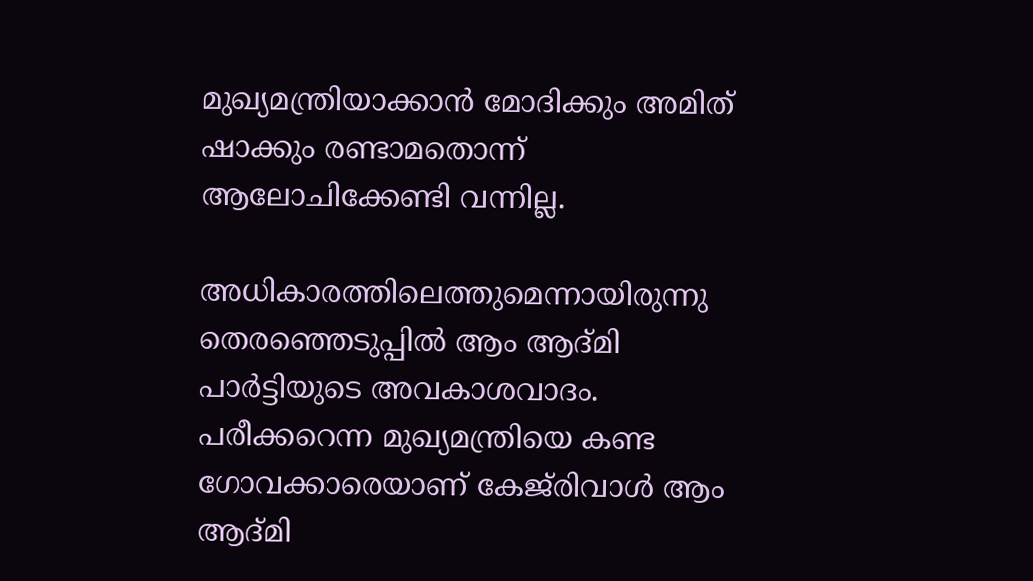മുഖ്യമന്ത്രിയാക്കാന്‍ മോദിക്കും അമിത് ഷാക്കും രണ്ടാമതൊന്ന് ആലോചിക്കേണ്ടി വന്നില്ല.

അധികാരത്തിലെത്തുമെന്നായിരുന്നു തെരഞ്ഞെടുപ്പില്‍ ആം ആദ്മി പാര്‍ട്ടിയുടെ അവകാശവാദം. പരീക്കറെന്ന മുഖ്യമന്ത്രിയെ കണ്ട ഗോവക്കാരെയാണ് കേജ്‌രിവാള്‍ ആം ആദ്മി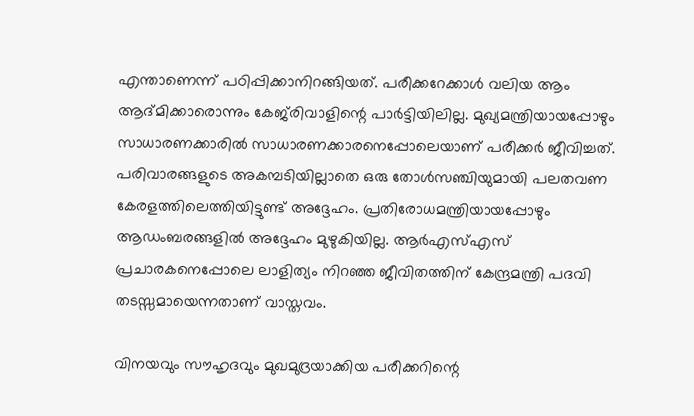എന്താണെന്ന് പഠിപ്പിക്കാനിറങ്ങിയത്. പരീക്കറേക്കാള്‍ വലിയ ആം ആദ്മിക്കാരൊന്നും കേജ്‌രിവാളിന്റെ പാര്‍ട്ടിയിലില്ല. മുഖ്യമന്ത്രിയായപ്പോഴും സാധാരണക്കാരില്‍ സാധാരണക്കാരനെപ്പോലെയാണ് പരീക്കര്‍ ജീവിച്ചത്. പരിവാരങ്ങളുടെ അകമ്പടിയില്ലാതെ ഒരു തോള്‍സഞ്ചിയുമായി പലതവണ കേരളത്തിലെത്തിയിട്ടുണ്ട് അദ്ദേഹം. പ്രതിരോധമന്ത്രിയായപ്പോഴും ആഡംബരങ്ങളില്‍ അദ്ദേഹം മുഴുകിയില്ല. ആര്‍എസ്എസ് പ്രചാരകനെപ്പോലെ ലാളിത്യം നിറഞ്ഞ ജീവിതത്തിന് കേന്ദ്രമന്ത്രി പദവി തടസ്സമായെന്നതാണ് വാസ്തവം.

വിനയവും സൗഹൃദവും മുഖമുദ്രയാക്കിയ പരീക്കറിന്റെ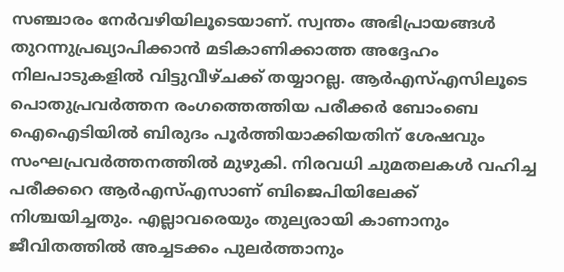സഞ്ചാരം നേര്‍വഴിയിലൂടെയാണ്. സ്വന്തം അഭിപ്രായങ്ങള്‍ തുറന്നുപ്രഖ്യാപിക്കാന്‍ മടികാണിക്കാത്ത അദ്ദേഹം നിലപാടുകളില്‍ വിട്ടുവീഴ്ചക്ക് തയ്യാറല്ല. ആര്‍എസ്എസിലൂടെ പൊതുപ്രവര്‍ത്തന രംഗത്തെത്തിയ പരീക്കര്‍ ബോംബെ ഐഐടിയില്‍ ബിരുദം പൂര്‍ത്തിയാക്കിയതിന് ശേഷവും സംഘപ്രവര്‍ത്തനത്തില്‍ മുഴുകി. നിരവധി ചുമതലകള്‍ വഹിച്ച പരീക്കറെ ആര്‍എസ്എസാണ് ബിജെപിയിലേക്ക് നിശ്ചയിച്ചതും. എല്ലാവരെയും തുല്യരായി കാണാനും ജീവിതത്തില്‍ അച്ചടക്കം പുലര്‍ത്താനും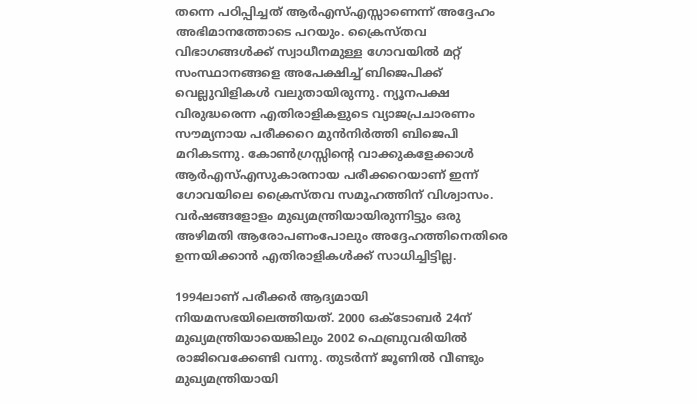തന്നെ പഠിപ്പിച്ചത് ആര്‍എസ്എസ്സാണെന്ന് അദ്ദേഹം അഭിമാനത്തോടെ പറയും. ക്രൈസ്തവ വിഭാഗങ്ങള്‍ക്ക് സ്വാധീനമുള്ള ഗോവയില്‍ മറ്റ് സംസ്ഥാനങ്ങളെ അപേക്ഷിച്ച് ബിജെപിക്ക് വെല്ലുവിളികള്‍ വലുതായിരുന്നു. ന്യൂനപക്ഷ വിരുദ്ധരെന്ന എതിരാളികളുടെ വ്യാജപ്രചാരണം സൗമ്യനായ പരീക്കറെ മുന്‍നിര്‍ത്തി ബിജെപി മറികടന്നു. കോണ്‍ഗ്രസ്സിന്റെ വാക്കുകളേക്കാള്‍ ആര്‍എസ്എസുകാരനായ പരീക്കറെയാണ് ഇന്ന് ഗോവയിലെ ക്രൈസ്തവ സമൂഹത്തിന് വിശ്വാസം. വര്‍ഷങ്ങളോളം മുഖ്യമന്ത്രിയായിരുന്നിട്ടും ഒരു അഴിമതി ആരോപണംപോലും അദ്ദേഹത്തിനെതിരെ ഉന്നയിക്കാന്‍ എതിരാളികള്‍ക്ക് സാധിച്ചിട്ടില്ല.

1994ലാണ് പരീക്കര്‍ ആദ്യമായി നിയമസഭയിലെത്തിയത്. 2000 ഒക്ടോബര്‍ 24ന് മുഖ്യമന്ത്രിയായെങ്കിലും 2002 ഫെബ്രുവരിയില്‍ രാജിവെക്കേണ്ടി വന്നു. തുടര്‍ന്ന് ജൂണില്‍ വീണ്ടും മുഖ്യമന്ത്രിയായി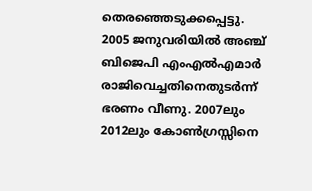തെരഞ്ഞെടുക്കപ്പെട്ടു. 2005 ജനുവരിയില്‍ അഞ്ച് ബിജെപി എംഎല്‍എമാര്‍ രാജിവെച്ചതിനെതുടര്‍ന്ന് ഭരണം വീണു. 2007ലും 2012ലും കോണ്‍ഗ്രസ്സിനെ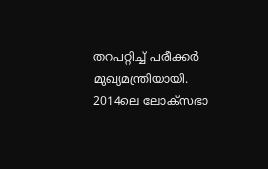തറപറ്റിച്ച് പരീക്കര്‍ മുഖ്യമന്ത്രിയായി. 2014ലെ ലോക്‌സഭാ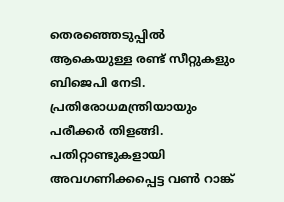തെരഞ്ഞെടുപ്പില്‍ ആകെയുള്ള രണ്ട് സീറ്റുകളും ബിജെപി നേടി. പ്രതിരോധമന്ത്രിയായും പരീക്കര്‍ തിളങ്ങി. പതിറ്റാണ്ടുകളായി അവഗണിക്കപ്പെട്ട വണ്‍ റാങ്ക്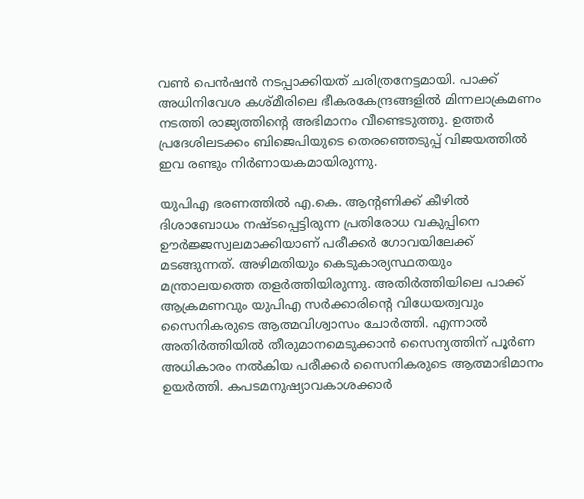വണ്‍ പെന്‍ഷന്‍ നടപ്പാക്കിയത് ചരിത്രനേട്ടമായി. പാക്ക് അധിനിവേശ കശ്മീരിലെ ഭീകരകേന്ദ്രങ്ങളില്‍ മിന്നലാക്രമണം നടത്തി രാജ്യത്തിന്റെ അഭിമാനം വീണ്ടെടുത്തു. ഉത്തര്‍ പ്രദേശിലടക്കം ബിജെപിയുടെ തെരഞ്ഞെടുപ്പ് വിജയത്തില്‍ ഇവ രണ്ടും നിര്‍ണായകമായിരുന്നു.

യുപിഎ ഭരണത്തില്‍ എ.കെ. ആന്റണിക്ക് കീഴില്‍ ദിശാബോധം നഷ്ടപ്പെട്ടിരുന്ന പ്രതിരോധ വകുപ്പിനെ ഊര്‍ജ്ജസ്വലമാക്കിയാണ് പരീക്കര്‍ ഗോവയിലേക്ക് മടങ്ങുന്നത്. അഴിമതിയും കെടുകാര്യസ്ഥതയും മന്ത്രാലയത്തെ തളര്‍ത്തിയിരുന്നു. അതിര്‍ത്തിയിലെ പാക്ക് ആക്രമണവും യുപിഎ സര്‍ക്കാരിന്റെ വിധേയത്വവും സൈനികരുടെ ആത്മവിശ്വാസം ചോര്‍ത്തി. എന്നാല്‍ അതിര്‍ത്തിയില്‍ തീരുമാനമെടുക്കാന്‍ സൈന്യത്തിന് പൂര്‍ണ അധികാരം നല്‍കിയ പരീക്കര്‍ സൈനികരുടെ ആത്മാഭിമാനം ഉയര്‍ത്തി. കപടമനുഷ്യാവകാശക്കാര്‍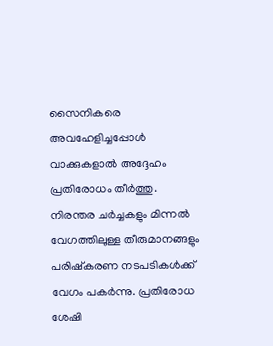സൈനികരെ അവഹേളിച്ചപ്പോള്‍ വാക്കുകളാല്‍ അദ്ദേഹം പ്രതിരോധം തീര്‍ത്തു. നിരന്തര ചര്‍ച്ചകളും മിന്നല്‍ വേഗത്തിലുള്ള തീരുമാനങ്ങളും പരിഷ്‌കരണ നടപടികള്‍ക്ക് വേഗം പകര്‍ന്നു. പ്രതിരോധ ശേഷി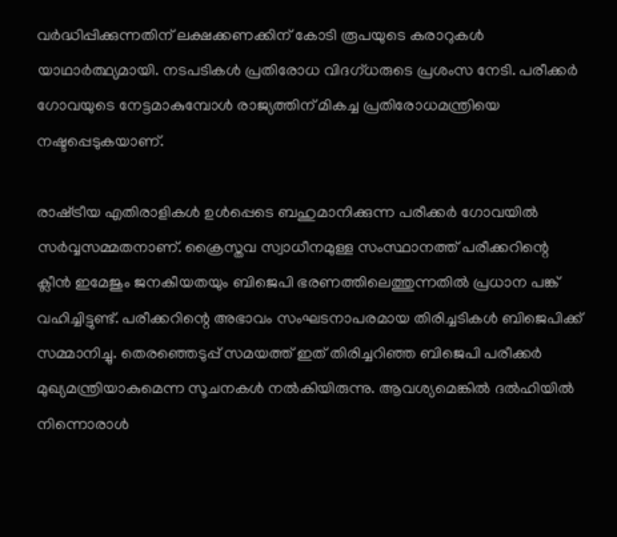വര്‍ദ്ധിപ്പിക്കുന്നതിന് ലക്ഷക്കണക്കിന് കോടി രൂപയുടെ കരാറുകള്‍ യാഥാര്‍ത്ഥ്യമായി. നടപടികള്‍ പ്രതിരോധ വിദഗ്ധരുടെ പ്രശംസ നേടി. പരീക്കര്‍ ഗോവയുടെ നേട്ടമാകുമ്പോള്‍ രാജ്യത്തിന് മികച്ച പ്രതിരോധമന്ത്രിയെ നഷ്ടപ്പെടുകയാണ്.

രാഷ്‌ട്രീയ എതിരാളികള്‍ ഉള്‍പ്പെടെ ബഹുമാനിക്കുന്ന പരീക്കര്‍ ഗോവയില്‍ സര്‍വ്വസമ്മതനാണ്. ക്രൈസ്തവ സ്വാധീനമുള്ള സംസ്ഥാനത്ത് പരീക്കറിന്റെ ക്ലീന്‍ ഇമേജും ജനകീയതയും ബിജെപി ഭരണത്തിലെത്തുന്നതില്‍ പ്രധാന പങ്ക് വഹിച്ചിട്ടുണ്ട്. പരീക്കറിന്റെ അഭാവം സംഘടനാപരമായ തിരിച്ചടികള്‍ ബിജെപിക്ക് സമ്മാനിച്ചു. തെരഞ്ഞെടുപ്പ് സമയത്ത് ഇത് തിരിച്ചറിഞ്ഞ ബിജെപി പരീക്കര്‍ മുഖ്യമന്ത്രിയാകുമെന്ന സൂചനകള്‍ നല്‍കിയിരുന്നു. ആവശ്യമെങ്കില്‍ ദല്‍ഹിയില്‍ നിന്നൊരാള്‍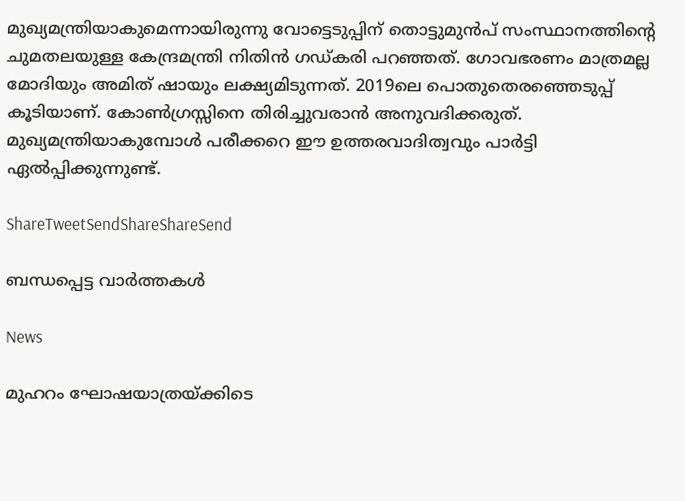മുഖ്യമന്ത്രിയാകുമെന്നായിരുന്നു വോട്ടെടുപ്പിന് തൊട്ടുമുന്‍പ് സംസ്ഥാനത്തിന്റെ ചുമതലയുള്ള കേന്ദ്രമന്ത്രി നിതിന്‍ ഗഡ്കരി പറഞ്ഞത്. ഗോവഭരണം മാത്രമല്ല മോദിയും അമിത് ഷായും ലക്ഷ്യമിടുന്നത്. 2019ലെ പൊതുതെരഞ്ഞെടുപ്പ് കൂടിയാണ്. കോണ്‍ഗ്രസ്സിനെ തിരിച്ചുവരാന്‍ അനുവദിക്കരുത്. മുഖ്യമന്ത്രിയാകുമ്പോള്‍ പരീക്കറെ ഈ ഉത്തരവാദിത്വവും പാര്‍ട്ടി ഏല്‍പ്പിക്കുന്നുണ്ട്.

ShareTweetSendShareShareSend

ബന്ധപ്പെട്ട വാര്‍ത്തകള്‍

News

മുഹറം ഘോഷയാത്രയ്‌ക്കിടെ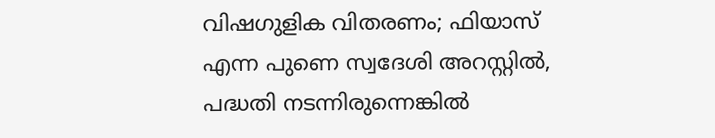വിഷഗുളിക വിതരണം; ഫിയാസ് എന്ന പുണെ സ്വദേശി അറസ്റ്റിൽ, പദ്ധതി നടന്നിരുന്നെങ്കിൽ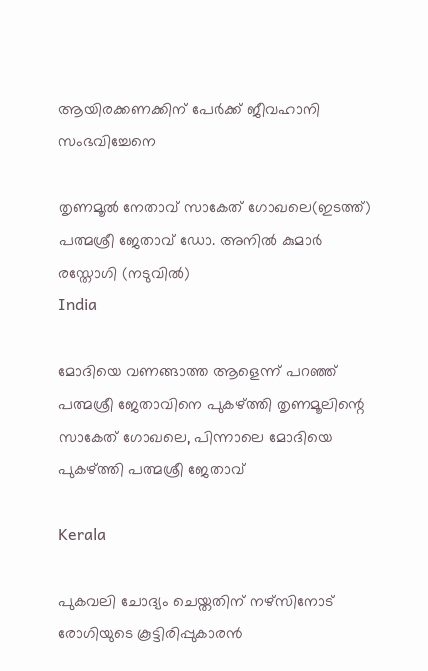ആയിരക്കണക്കിന് പേർക്ക് ജീവഹാനി സംഭവിച്ചേനെ

തൃണമൂല്‍ നേതാവ് സാകേത് ഗോഖലെ(ഇടത്ത്) പത്മശ്രീ ജേതാവ് ഡോ. അനില്‍ കുമാര്‍ രസ്തോഗി (നടുവില്‍)
India

മോദിയെ വണങ്ങാത്ത ആളെന്ന് പറഞ്ഞ് പത്മശ്രീ ജേതാവിനെ പുകഴ്‌ത്തി തൃണമൂലിന്റെ സാകേത് ഗോഖലെ, പിന്നാലെ മോദിയെ പുകഴ്‌ത്തി പത്മശ്രീ ജേതാവ്

Kerala

പുകവലി ചോദ്യം ചെയ്തതിന് നഴ്‌സിനോട് രോഗിയുടെ കൂട്ടിരിപ്പുകാരന്‍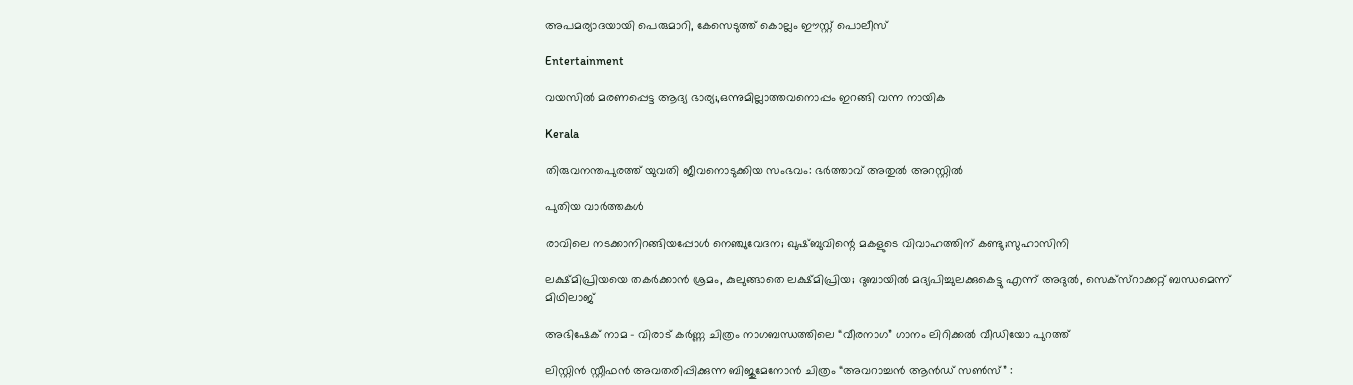അപമര്യാദയായി പെരുമാറി, കേസെടുത്ത് കൊല്ലം ഈസ്റ്റ് പൊലീസ്

Entertainment

വയസില്‍ മരണപ്പെട്ട ആദ്യ ഭാര്യ;,ഒന്നുമില്ലാത്തവനൊപ്പം ഇറങ്ങി വന്ന നായിക

Kerala

തിരുവനന്തപുരത്ത് യുവതി ജീവനൊടുക്കിയ സംഭവം: ഭര്‍ത്താവ് അതുല്‍ അറസ്റ്റില്‍

പുതിയ വാര്‍ത്തകള്‍

രാവിലെ നടക്കാനിറങ്ങിയപ്പോള്‍ നെഞ്ചുവേദന; ഖുഷ്ബുവിന്റെ മകളുടെ വിവാഹത്തിന് കണ്ടു;സുഹാസിനി

ലക്ഷ്മിപ്രിയയെ തകര്‍ക്കാന്‍ ശ്രമം, കുലുങ്ങാതെ ലക്ഷ്മിപ്രിയ; ദുബായില്‍ മദ്യപിച്ചുലക്കുകെട്ടു എന്ന് അദുല്‍, സെക്സ്റാക്കറ്റ് ബന്ധമെന്ന് മിഥിലാജ്

അഭിഷേക് നാമ – വിരാട് കർണ്ണ ചിത്രം നാഗബന്ധത്തിലെ “വീരനാഗ” ഗാനം ലിറിക്കൽ വീഡിയോ പുറത്ത്

ലിസ്റ്റിൻ സ്റ്റീഫൻ അവതരിപ്പിക്കുന്ന ബിജുമേനോൻ ചിത്രം “അവറാച്ചൻ ആൻഡ് സൺസ്” :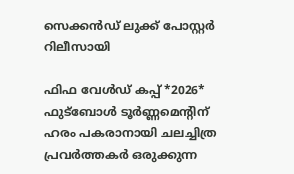സെക്കൻഡ് ലുക്ക് പോസ്റ്റർ റിലീസായി

ഫിഫ വേൾഡ് കപ്പ് *2026* ഫുട്ബോൾ ടൂർണ്ണമെന്റിന് ഹരം പകരാനായി ചലച്ചിത്ര പ്രവർത്തകർ ഒരുക്കുന്ന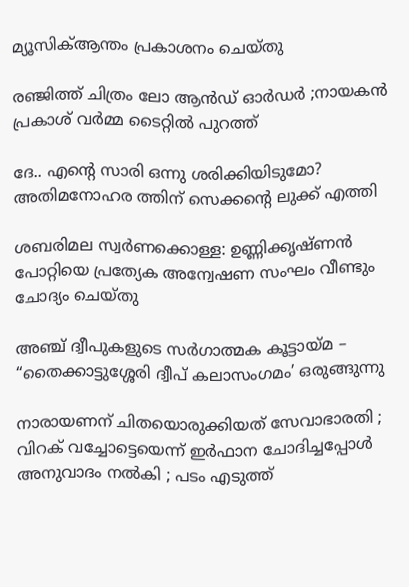മ്യൂസിക്ആന്തം പ്രകാശനം ചെയ്തു

രഞ്ജിത്ത് ചിത്രം ലോ ആൻഡ് ഓർഡർ ;നായകൻ പ്രകാശ് വർമ്മ ടൈറ്റിൽ പുറത്ത്

ദേ.. എന്റെ സാരി ഒന്നു ശരിക്കിയിടുമോ? അതിമനോഹര ത്തിന് സെക്കന്റെ ലുക്ക് എത്തി

ശബരിമല സ്വര്‍ണക്കൊള്ള: ഉണ്ണിക്കൃഷ്ണന്‍ പോറ്റിയെ പ്രത്യേക അന്വേഷണ സംഘം വീണ്ടും ചോദ്യം ചെയ്തു

അഞ്ച് ദ്വീപുകളുടെ സർഗാത്മക കൂട്ടായ്‌മ – “തൈക്കാട്ടുശ്ശേരി ദ്വീപ് കലാസംഗമം’ ഒരുങ്ങുന്നു

നാരായണന് ചിതയൊരുക്കിയത് സേവാഭാരതി ; വിറക് വച്ചോട്ടെയെന്ന് ഇർഫാന ചോദിച്ചപ്പോൾ അനുവാദം നൽകി ; പടം എടുത്ത്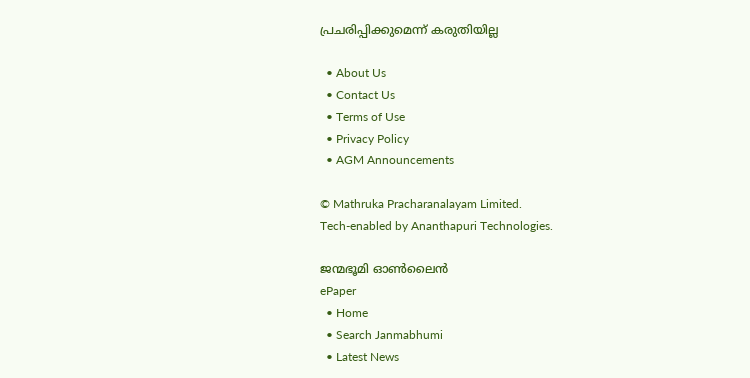പ്രചരിപ്പിക്കുമെന്ന് കരുതിയില്ല

  • About Us
  • Contact Us
  • Terms of Use
  • Privacy Policy
  • AGM Announcements

© Mathruka Pracharanalayam Limited.
Tech-enabled by Ananthapuri Technologies.

ജന്മഭൂമി ഓണ്‍ലൈന്‍
ePaper
  • Home
  • Search Janmabhumi
  • Latest News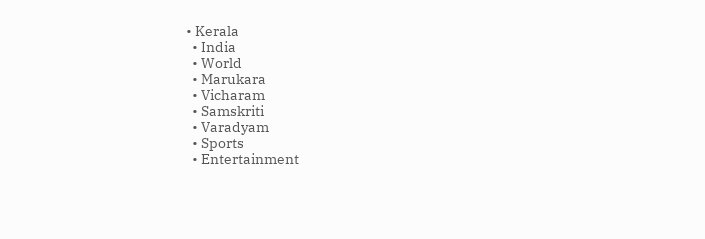• Kerala
  • India
  • World
  • Marukara
  • Vicharam
  • Samskriti
  • Varadyam
  • Sports
  • Entertainment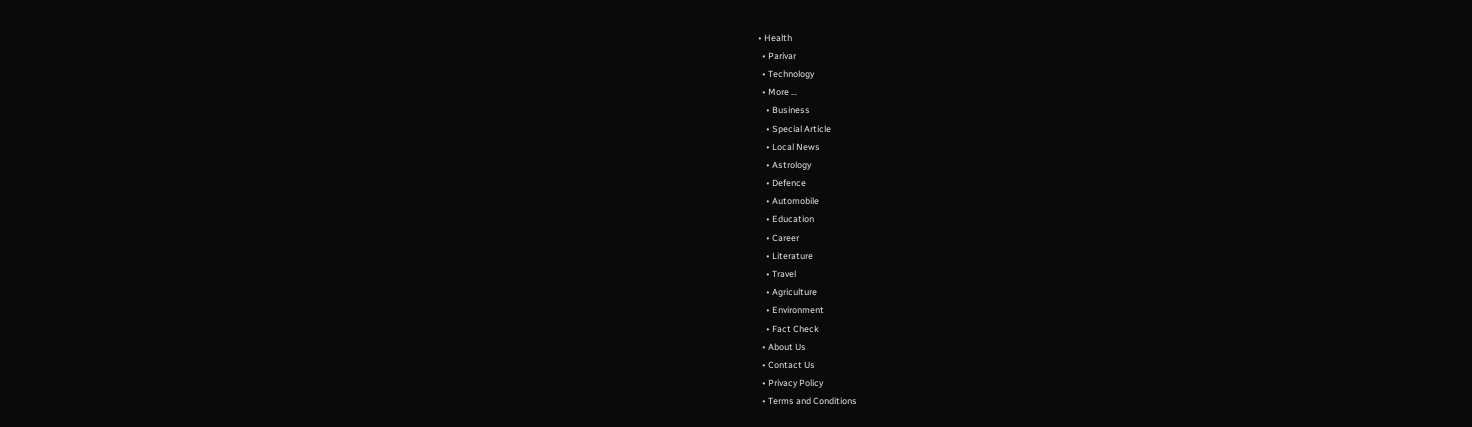• Health
  • Parivar
  • Technology
  • More …
    • Business
    • Special Article
    • Local News
    • Astrology
    • Defence
    • Automobile
    • Education
    • Career
    • Literature
    • Travel
    • Agriculture
    • Environment
    • Fact Check
  • About Us
  • Contact Us
  • Privacy Policy
  • Terms and Conditions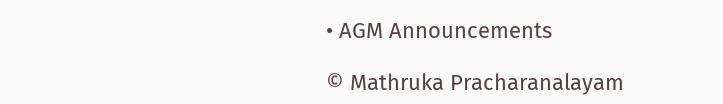• AGM Announcements

© Mathruka Pracharanalayam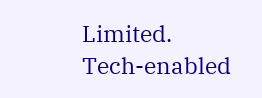Limited.
Tech-enabled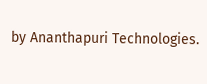by Ananthapuri Technologies.